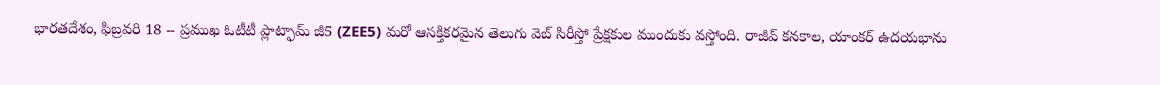భారతదేశం, ఫిబ్రవరి 18 -- ప్రముఖ ఓటీటీ ప్లాట్ఫామ్ జీ5 (ZEE5) మరో ఆసక్తికరమైన తెలుగు వెబ్ సిరీస్తో ప్రేక్షకుల ముందుకు వస్తోంది. రాజీవ్ కనకాల, యాంకర్ ఉదయభాను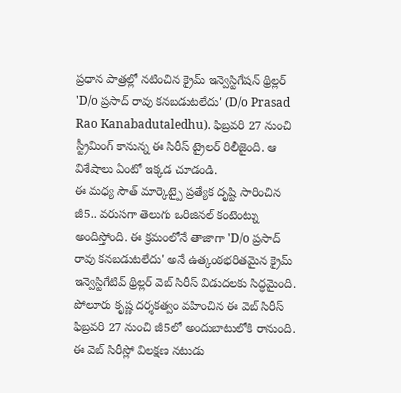ప్రధాన పాత్రల్లో నటించిన క్రైమ్ ఇన్వెస్టిగేషన్ థ్రిల్లర్ 'D/o ప్రసాద్ రావు కనబడుటలేదు' (D/o Prasad Rao Kanabadutaledhu). ఫిబ్రవరి 27 నుంచి స్ట్రీమింగ్ కానున్న ఈ సిరీస్ ట్రైలర్ రిలీజైంది. ఆ విశేషాలు ఏంటో ఇక్కడ చూడండి.
ఈ మధ్య సౌత్ మార్కెట్పై ప్రత్యేక దృష్టి సారించిన జీ5.. వరుసగా తెలుగు ఒరిజినల్ కంటెంట్ను అందిస్తోంది. ఈ క్రమంలోనే తాజాగా 'D/o ప్రసాద్ రావు కనబడుటలేదు' అనే ఉత్కంఠభరితమైన క్రైమ్ ఇన్వెస్టిగేటివ్ థ్రిల్లర్ వెబ్ సిరీస్ విడుదలకు సిద్ధమైంది. పోలూరు కృష్ణ దర్శకత్వం వహించిన ఈ వెబ్ సిరీస్ ఫిబ్రవరి 27 నుంచి జీ5లో అందుబాటులోకి రానుంది.
ఈ వెబ్ సిరీస్లో విలక్షణ నటుడు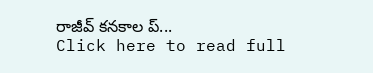రాజీవ్ కనకాల ప్...
Click here to read full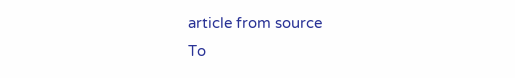article from source
To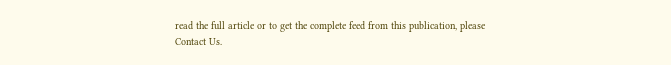read the full article or to get the complete feed from this publication, please
Contact Us.